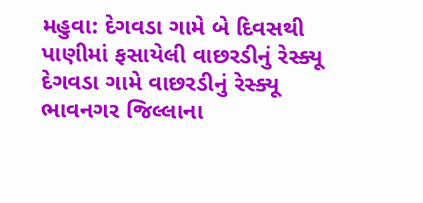મહુવા: દેગવડા ગામે બે દિવસથી પાણીમાં ફસાયેલી વાછરડીનું રેસ્ક્યૂ
દેગવડા ગામે વાછરડીનું રેસ્ક્યૂ ભાવનગર જિલ્લાના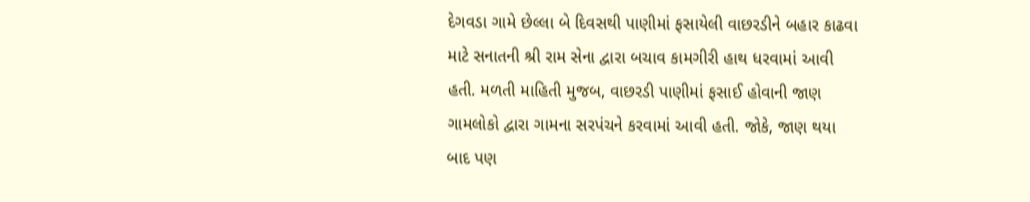દેગવડા ગામે છેલ્લા બે દિવસથી પાણીમાં ફસાયેલી વાછરડીને બહાર કાઢવા માટે સનાતની શ્રી રામ સેના દ્વારા બચાવ કામગીરી હાથ ધરવામાં આવી હતી. મળતી માહિતી મુજબ, વાછરડી પાણીમાં ફસાઈ હોવાની જાણ ગામલોકો દ્વારા ગામના સરપંચને કરવામાં આવી હતી. જોકે, જાણ થયા બાદ પણ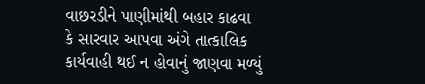વાછરડીને પાણીમાંથી બહાર કાઢવા કે સારવાર આપવા અંગે તાત્કાલિક કાર્યવાહી થઈ ન હોવાનું જાણવા મળ્યું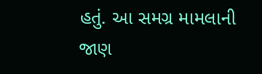હતું. આ સમગ્ર મામલાની જાણ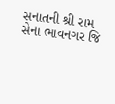સનાતની શ્રી રામ સેના ભાવનગર જિ